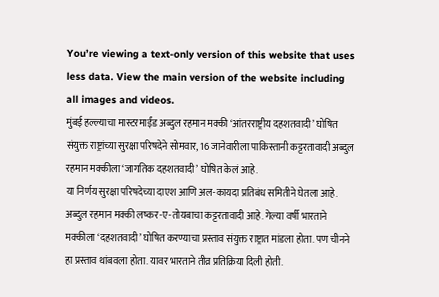You’re viewing a text-only version of this website that uses less data. View the main version of the website including all images and videos.
मुंबई हल्ल्याचा मास्टरमाईंड अब्दुल रहमान मक्की ‘आंतरराष्ट्रीय दहशतवादी’ घोषित
संयुक्त राष्ट्रांच्या सुरक्षा परिषदेने सोमवार, 16 जानेवारीला पाकिस्तानी कट्टरतावादी अब्दुल रहमान मक्कीला ‘जागतिक दहशतवादी’ घोषित केलं आहे.
या निर्णय सुरक्षा परिषदेच्या दाएश आणि अल-कायदा प्रतिबंध समितीने घेतला आहे.
अब्दुल रहमान मक्की लष्कर-ए-तोयबाचा कट्टरतावादी आहे. गेल्या वर्षी भारताने मक्कीला ‘दहशतवादी’ घोषित करण्याचा प्रस्ताव संयुक्त राष्ट्रात मांडला होता. पण चीनने हा प्रस्ताव थांबवला होता. यावर भारताने तीव्र प्रतिक्रिया दिली होती.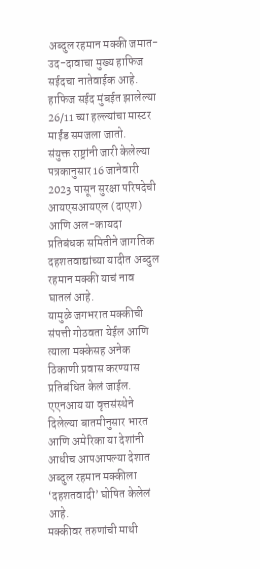अब्दुल रहमान मक्की जमात-उद-दावाचा मुख्य हाफिज सईदचा नातेवाईक आहे. हाफिज सईद मुंबईत झालेल्या 26/11 च्या हल्ल्यांचा मास्टर माईंड समजला जातो.
संयुक्त राष्ट्रांनी जारी केलेल्या पत्रकानुसार 16 जानेवारी 2023 पासून सुरक्षा परिषदेची आयएसआयएल (दाएश) आणि अल-कायदा प्रतिबंधक समितीने जागतिक दहशतवाद्यांच्या यादीत अब्दुल रहमान मक्की याचं नाव घातलं आहे.
यामुळे जगभरात मक्कीची संपत्ती गोठवता येईल आणि त्याला मक्केसह अनेक ठिकाणी प्रवास करण्यास प्रतिबंधित केलं जाईल.
एएनआय या वृत्तसंस्थेने दिलेल्या बातमीनुसार भारत आणि अमेरिका या देशांनी आधीच आपआपल्या देशात अब्दुल रहमान मक्कीला ‘दहशतवादी’ घोषित केलेलं आहे.
मक्कीवर तरुणांची माथी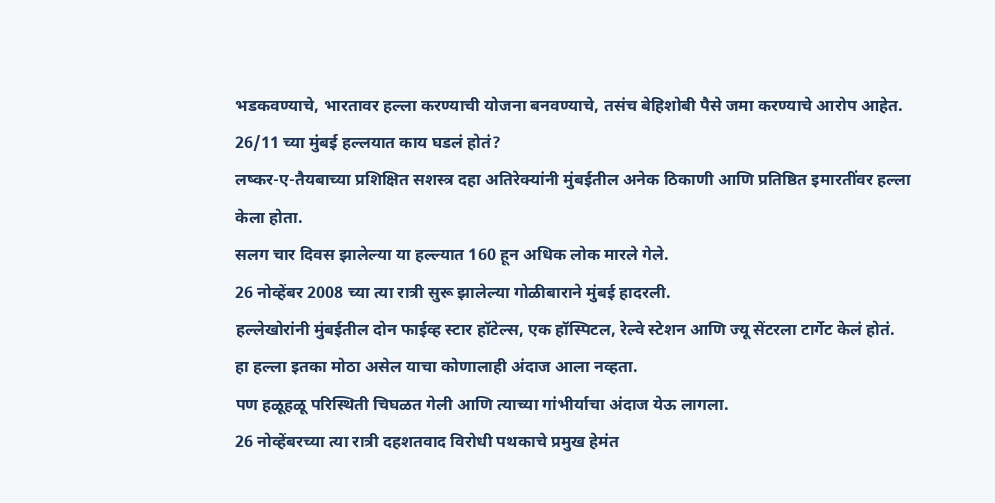भडकवण्याचे, भारतावर हल्ला करण्याची योजना बनवण्याचे, तसंच बेहिशोबी पैसे जमा करण्याचे आरोप आहेत.
26/11 च्या मुंबई हल्लयात काय घडलं होतं?
लष्कर-ए-तैयबाच्या प्रशिक्षित सशस्त्र दहा अतिरेक्यांनी मुंबईतील अनेक ठिकाणी आणि प्रतिष्ठित इमारतींवर हल्ला केला होता.
सलग चार दिवस झालेल्या या हल्ल्यात 160 हून अधिक लोक मारले गेले.
26 नोव्हेंबर 2008 च्या त्या रात्री सुरू झालेल्या गोळीबाराने मुंबई हादरली.
हल्लेखोरांनी मुंबईतील दोन फाईव्ह स्टार हॉटेल्स, एक हॉस्पिटल, रेल्वे स्टेशन आणि ज्यू सेंटरला टार्गेट केलं होतं.
हा हल्ला इतका मोठा असेल याचा कोणालाही अंदाज आला नव्हता.
पण हळूहळू परिस्थिती चिघळत गेली आणि त्याच्या गांभीर्याचा अंदाज येऊ लागला.
26 नोव्हेंबरच्या त्या रात्री दहशतवाद विरोधी पथकाचे प्रमुख हेमंत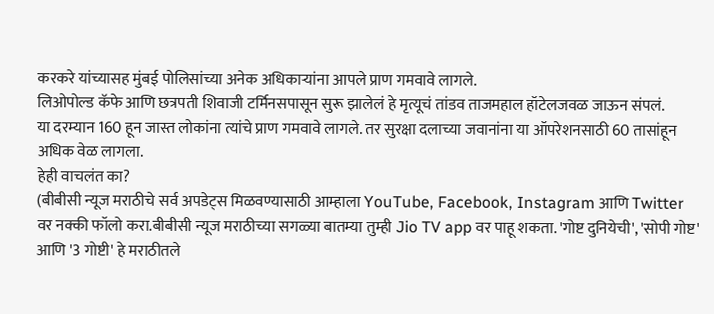करकरे यांच्यासह मुंबई पोलिसांच्या अनेक अधिकाऱ्यांना आपले प्राण गमवावे लागले.
लिओपोल्ड कॅफे आणि छत्रपती शिवाजी टर्मिनसपासून सुरू झालेलं हे मृत्यूचं तांडव ताजमहाल हॉटेलजवळ जाऊन संपलं.
या दरम्यान 160 हून जास्त लोकांना त्यांचे प्राण गमवावे लागले. तर सुरक्षा दलाच्या जवानांना या ऑपरेशनसाठी 60 तासांहून अधिक वेळ लागला.
हेही वाचलंत का?
(बीबीसी न्यूज मराठीचे सर्व अपडेट्स मिळवण्यासाठी आम्हाला YouTube, Facebook, Instagram आणि Twitter वर नक्की फॉलो करा.बीबीसी न्यूज मराठीच्या सगळ्या बातम्या तुम्ही Jio TV app वर पाहू शकता. 'गोष्ट दुनियेची', 'सोपी गोष्ट' आणि '3 गोष्टी' हे मराठीतले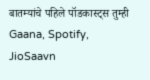बातम्यांचे पहिले पॉडकास्ट्स तुम्ही Gaana, Spotify, JioSaavn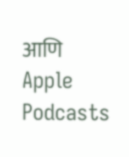आणि Apple Podcasts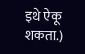इथे ऐकू शकता.)